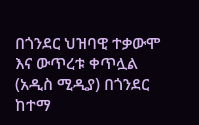በጎንደር ህዝባዊ ተቃውሞ እና ውጥረቱ ቀጥሏል
(አዲስ ሚዲያ) በጎንደር ከተማ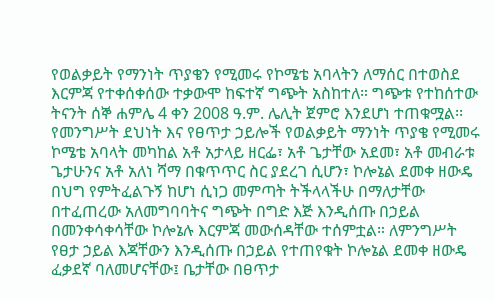የወልቃይት የማንነት ጥያቄን የሚመሩ የኮሜቴ አባላትን ለማሰር በተወስደ እርምጃ የተቀሰቀሰው ተቃውሞ ከፍተኛ ግጭት አስከተለ። ግጭቱ የተከሰተው ትናንት ሰኞ ሐምሌ 4 ቀን 2008 ዓ.ም. ሌሊት ጀምሮ እንደሆነ ተጠቁሟል፡፡
የመንግሥት ደህነት እና የፀጥታ ኃይሎች የወልቃይት ማንነት ጥያቄ የሚመሩ ኮሜቴ አባላት መካከል አቶ አታላይ ዘርፌ፣ አቶ ጌታቸው አደመ፣ አቶ መብራቱ ጌታሁንና አቶ አለነ ሻማ በቁጥጥር ስር ያደረገ ሲሆን፣ ኮሎኔል ደመቀ ዘውዴ በህግ የምትፈልጉኝ ከሆነ ሲነጋ መምጣት ትችላላችሁ በማለታቸው በተፈጠረው አለመግባባትና ግጭት በግድ እጅ እንዲሰጡ በኃይል በመንቀሳቀሳቸው ኮሎኔሉ እርምጃ መውሰዳቸው ተሰምቷል። ለምንግሥት የፀታ ኃይል እጃቸውን እንዲሰጡ በኃይል የተጠየቁት ኮሎኔል ደመቀ ዘውዴ ፈቃደኛ ባለመሆናቸው፤ ቤታቸው በፀጥታ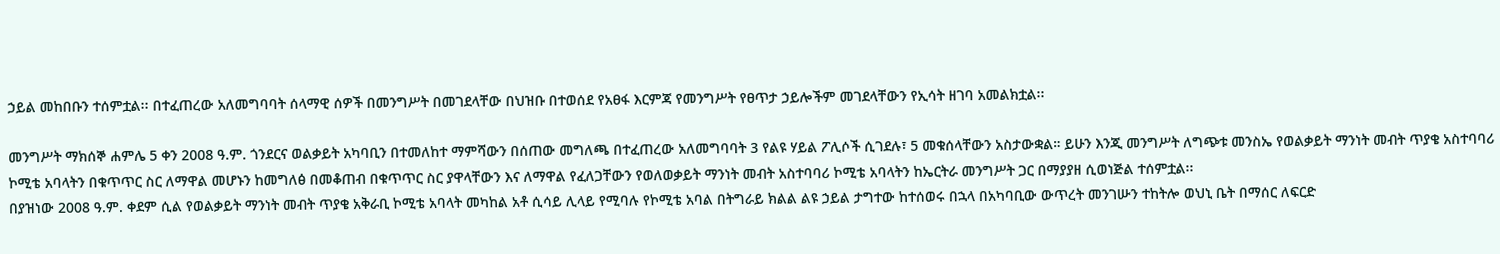ኃይል መከበቡን ተሰምቷል፡፡ በተፈጠረው አለመግባባት ሰላማዊ ሰዎች በመንግሥት በመገደላቸው በህዝቡ በተወሰደ የአፀፋ እርምጃ የመንግሥት የፀጥታ ኃይሎችም መገደላቸውን የኢሳት ዘገባ አመልክቷል፡፡

መንግሥት ማክሰኞ ሐምሌ 5 ቀን 2008 ዓ.ም. ጎንደርና ወልቃይት አካባቢን በተመለከተ ማምሻውን በሰጠው መግለጫ በተፈጠረው አለመግባባት 3 የልዩ ሃይል ፖሊሶች ሲገደሉ፣ 5 መቁሰላቸውን አስታውቋል። ይሁን እንጂ መንግሥት ለግጭቱ መንስኤ የወልቃይት ማንነት መብት ጥያቄ አስተባባሪ ኮሚቴ አባላትን በቁጥጥር ስር ለማዋል መሆኑን ከመግለፅ በመቆጠብ በቁጥጥር ስር ያዋላቸውን እና ለማዋል የፈለጋቸውን የወለወቃይት ማንነት መብት አስተባባሪ ኮሚቴ አባላትን ከኤርትራ መንግሥት ጋር በማያያዘ ሲወነጅል ተሰምቷል፡፡
በያዝነው 2008 ዓ.ም. ቀደም ሲል የወልቃይት ማንነት መብት ጥያቄ አቅራቢ ኮሚቴ አባላት መካከል አቶ ሲሳይ ሊላይ የሚባሉ የኮሚቴ አባል በትግራይ ክልል ልዩ ኃይል ታግተው ከተሰወሩ በኋላ በአካባቢው ውጥረት መንገሡን ተከትሎ ወህኒ ቤት በማሰር ለፍርድ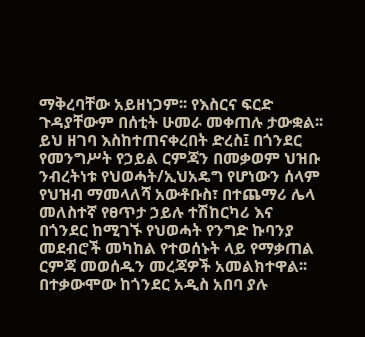ማቅረባቸው አይዘነጋም፡፡ የእስርና ፍርድ ጉዳያቸውም በሰቲት ሁመራ መቀጠሉ ታውቋል፡፡
ይህ ዘገባ እስከተጠናቀረበት ድረስ፤ በጎንደር የመንግሥት የኃይል ርምጃን በመቃወም ህዝቡ ንብረትነቱ የህወሓት/ኢህአዴግ የሆነውን ሰላም የህዝብ ማመላለሻ አውቶቡስ፣ በተጨማሪ ሌላ መለስተኛ የፀጥታ ኃይሉ ተሽከርካሪ እና በጎንደር ከሚገኙ የህወሓት የንግድ ኩባንያ መደብሮች መካከል የተወሰኑት ላይ የማቃጠል ርምጃ መወሰዱን መረጃዎች አመልክተዋል፡፡ በተቃውሞው ከጎንደር አዲስ አበባ ያሉ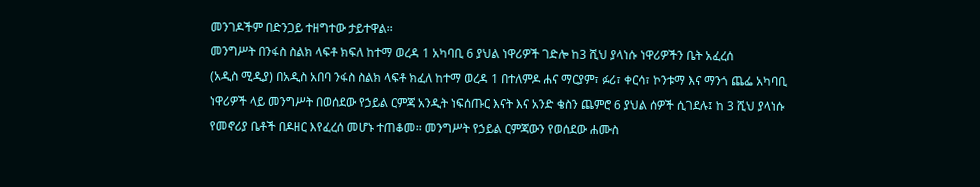መንገዶችም በድንጋይ ተዘግተው ታይተዋል፡፡
መንግሥት በንፋስ ስልክ ላፍቶ ክፍለ ከተማ ወረዳ 1 አካባቢ 6 ያህል ነዋሪዎች ገድሎ ከ3 ሺህ ያላነሱ ነዋሪዎችን ቤት አፈረሰ
(አዲስ ሚዲያ) በአዲስ አበባ ንፋስ ስልክ ላፍቶ ክፈለ ከተማ ወረዳ 1 በተለምዶ ሐና ማርያም፣ ፉሪ፣ ቀርሳ፣ ኮንቱማ እና ማንጎ ጨፌ አካባቢ ነዋሪዎች ላይ መንግሥት በወሰደው የኃይል ርምጃ አንዲት ነፍሰጡር እናት እና አንድ ቄስን ጨምሮ 6 ያህል ሰዎች ሲገደሉ፤ ከ 3 ሺህ ያላነሱ የመኖሪያ ቤቶች በዶዘር እየፈረሰ መሆኑ ተጠቆመ፡፡ መንግሥት የኃይል ርምጃውን የወሰደው ሐሙስ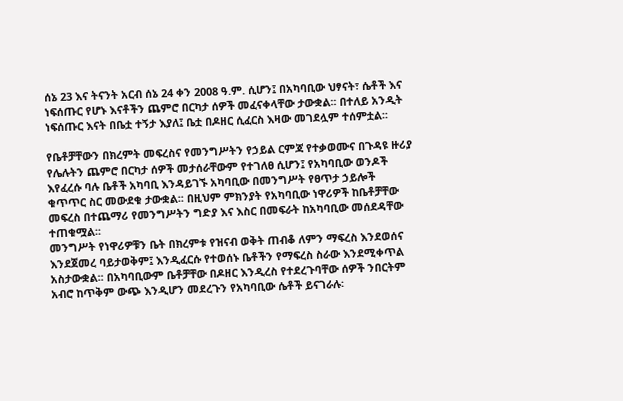ሰኔ 23 እና ትናንት አርብ ሰኔ 24 ቀን 2008 ዓ.ም. ሲሆን፤ በአካባቢው ህፃናት፣ ሴቶች እና ነፍሰጡር የሆኑ እናቶችን ጨምሮ በርካታ ሰዎች መፈናቀላቸው ታውቋል፡፡ በተለይ አንዲት ነፍሰጡር እናት በቤቷ ተኝታ እያለ፤ ቤቷ በዶዘር ሲፈርስ እዛው መገደሏም ተሰምቷል፡፡

የቤቶቻቸውን በክረምት መፍረስና የመንግሥትን የኃይል ርምጃ የተቃወሙና በጉዳዩ ዙሪያ የሌሉትን ጨምሮ በርካታ ሰዎች መታሰራቸውም የተገለፀ ሲሆን፤ የአካባቢው ወንዶች እየፈረሱ ባሉ ቤቶች አካባቢ እንዳይገኙ አካባቢው በመንግሥት የፀጥታ ኃይሎች ቁጥጥር ስር መውደቁ ታውቋል፡፡ በዚህም ምክንያት የአካባቢው ነዋሪዎች ከቤቶቻቸው መፍረስ በተጨማሪ የመንግሥትን ግድያ እና እስር በመፍራት ከአካባቢው መሰደዳቸው ተጠቁሟል፡፡
መንግሥት የነዋሪዎቹን ቤት በክረምቱ የዝናብ ወቅት ጠብቆ ለምን ማፍረስ እንደወሰና እንደጀመረ ባይታወቅም፤ እንዲፈርሱ የተወሰኑ ቤቶችን የማፍረስ ስራው እንደሚቀጥል አስታውቋል፡፡ በአካባቢውም ቤቶቻቸው በዶዘር እንዲረስ የተደረጉባቸው ሰዎች ንበርትም አብሮ ከጥቅም ውጭ እንዲሆን መደረጉን የአካባቢው ሴቶች ይናገራሉ፡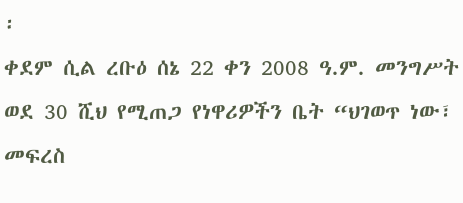፡
ቀደም ሲል ረቡዕ ሰኔ 22 ቀን 2008 ዓ.ም. መንግሥት ወደ 30 ሺህ የሚጠጋ የነዋሪዎችን ቤት “ህገወጥ ነው፣ መፍረስ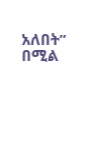አለበት” በሚል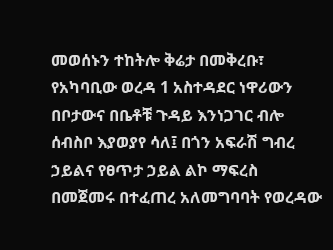መወሰኑን ተከትሎ ቅሬታ በመቅረቡ፣ የአካባቢው ወረዳ 1 አስተዳደር ነዋሪውን በቦታውና በቤቶቹ ጉዳይ እንነጋገር ብሎ ሰብስቦ እያወያየ ሳለ፤ በጎን አፍራሽ ግብረ ኃይልና የፀጥታ ኃይል ልኮ ማፍረስ በመጀመሩ በተፈጠረ አለመግባባት የወረዳው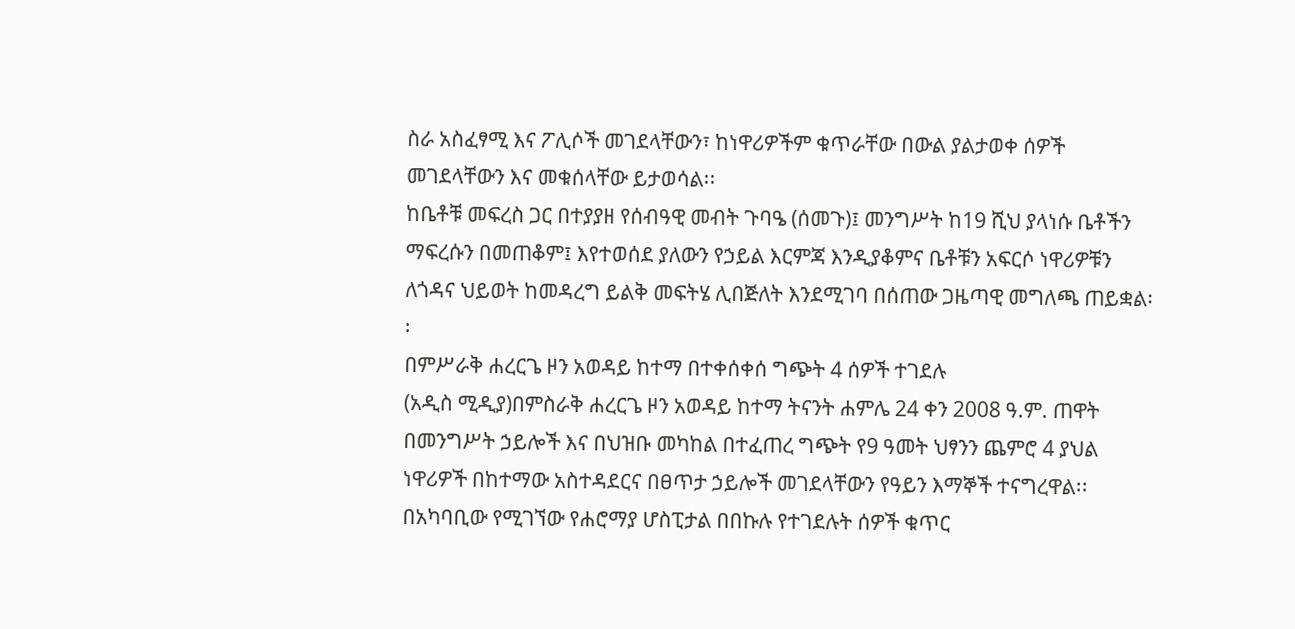ስራ አስፈፃሚ እና ፖሊሶች መገደላቸውን፣ ከነዋሪዎችም ቁጥራቸው በውል ያልታወቀ ሰዎች መገደላቸውን እና መቁሰላቸው ይታወሳል፡፡
ከቤቶቹ መፍረስ ጋር በተያያዘ የሰብዓዊ መብት ጉባዔ (ሰመጉ)፤ መንግሥት ከ19 ሺህ ያላነሱ ቤቶችን ማፍረሱን በመጠቆም፤ እየተወሰደ ያለውን የኃይል እርምጃ እንዲያቆምና ቤቶቹን አፍርሶ ነዋሪዎቹን ለጎዳና ህይወት ከመዳረግ ይልቅ መፍትሄ ሊበጅለት እንደሚገባ በሰጠው ጋዜጣዊ መግለጫ ጠይቋል፡፡
በምሥራቅ ሐረርጌ ዞን አወዳይ ከተማ በተቀሰቀሰ ግጭት 4 ሰዎች ተገደሉ
(አዲስ ሚዲያ)በምስራቅ ሐረርጌ ዞን አወዳይ ከተማ ትናንት ሐምሌ 24 ቀን 2008 ዓ.ም. ጠዋት በመንግሥት ኃይሎች እና በህዝቡ መካከል በተፈጠረ ግጭት የ9 ዓመት ህፃንን ጨምሮ 4 ያህል ነዋሪዎች በከተማው አስተዳደርና በፀጥታ ኃይሎች መገደላቸውን የዓይን እማኞች ተናግረዋል፡፡ በአካባቢው የሚገኘው የሐሮማያ ሆስፒታል በበኩሉ የተገደሉት ሰዎች ቁጥር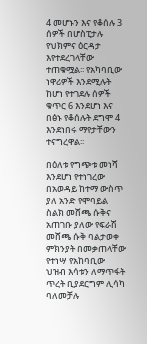4 መሆኑን እና የቆሰሉ 3 ሰዎች በሆስፒታሉ የህክምና ዕርዳታ እየተደረገላቸው ተጠቁሟል፡፡ የአካባቢው ነዋሪዎች እንደሚሉት ከሆነ የተገደሉ ሰዎች ቁጥር 6 እንደሆነ እና በፅኑ የቆሰሉት ደግሞ 4 እንደነበሩ ማየታቸውን ተናግረዋል፡፡

በዕለቱ የግጭቱ መነሻ እንደሆነ የተነገረው በአወዳይ ከተማ ውስጥ ያለ አንድ የሞባይል ስልክ መሸጫ ሱቅና አጠገቡ ያለው የፍራሽ መሸጫ ሱቅ ባልታወቀ ምክንያት በመቃጠላቸው የተነሣ የአከባቢው ህዝብ እሳቱን ለማጥፋት ጥረት ቢያደርግም ሊሳካ ባለመቻሉ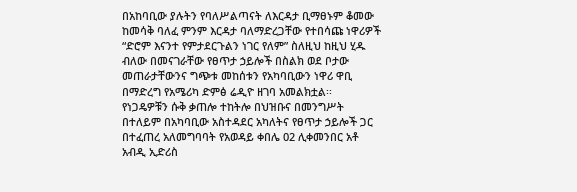በአከባቢው ያሉትን የባለሥልጣናት ለእርዳታ ቢማፀኑም ቆመው ከመሳቅ ባለፈ ምንም እርዳታ ባለማድረጋቸው የተበሳጩ ነዋሪዎች “ድሮም እናንተ የምታደርጉልን ነገር የለም” ስለዚህ ከዚህ ሂዱ ብለው በመናገራቸው የፀጥታ ኃይሎች በስልክ ወደ ቦታው መጠራታቸውንና ግጭቱ መከሰቱን የአካባቢውን ነዋሪ ዋቢ በማድረግ የአሜሪካ ድምፅ ሬዲዮ ዘገባ አመልክቷል፡፡
የነጋዴዎቹን ሱቅ ቃጠሎ ተከትሎ በህዝቡና በመንግሥት በተለይም በአካባቢው አስተዳደር አካለትና የፀጥታ ኃይሎች ጋር በተፈጠረ አለመግባባት የአወዳይ ቀበሌ 02 ሊቀመንበር አቶ አብዲ ኢድሪስ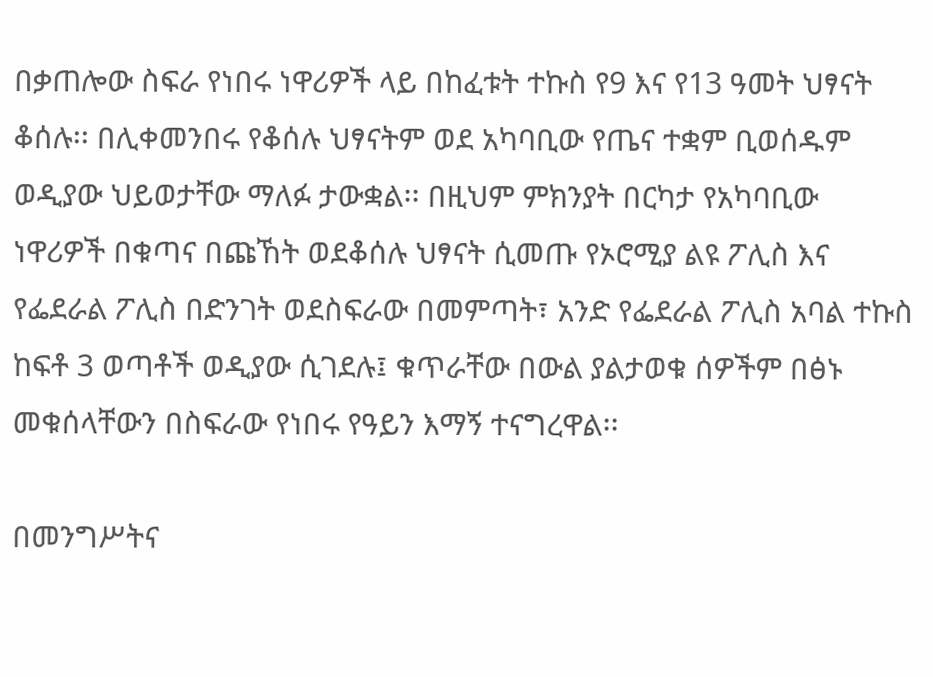በቃጠሎው ስፍራ የነበሩ ነዋሪዎች ላይ በከፈቱት ተኩስ የ9 እና የ13 ዓመት ህፃናት ቆሰሉ፡፡ በሊቀመንበሩ የቆሰሉ ህፃናትም ወደ አካባቢው የጤና ተቋም ቢወሰዱም ወዲያው ህይወታቸው ማለፉ ታውቋል፡፡ በዚህም ምክንያት በርካታ የአካባቢው ነዋሪዎች በቁጣና በጩኸት ወደቆሰሉ ህፃናት ሲመጡ የኦሮሚያ ልዩ ፖሊስ እና የፌደራል ፖሊስ በድንገት ወደስፍራው በመምጣት፣ አንድ የፌደራል ፖሊስ አባል ተኩስ ከፍቶ 3 ወጣቶች ወዲያው ሲገደሉ፤ ቁጥራቸው በውል ያልታወቁ ሰዎችም በፅኑ መቁሰላቸውን በስፍራው የነበሩ የዓይን እማኝ ተናግረዋል፡፡

በመንግሥትና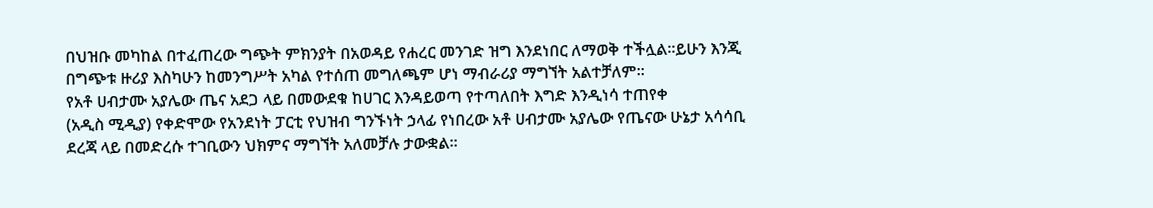በህዝቡ መካከል በተፈጠረው ግጭት ምክንያት በአወዳይ የሐረር መንገድ ዝግ እንደነበር ለማወቅ ተችሏል፡፡ይሁን እንጂ በግጭቱ ዙሪያ እስካሁን ከመንግሥት አካል የተሰጠ መግለጫም ሆነ ማብራሪያ ማግኘት አልተቻለም፡፡
የአቶ ሀብታሙ አያሌው ጤና አደጋ ላይ በመውደቁ ከሀገር እንዳይወጣ የተጣለበት እግድ እንዲነሳ ተጠየቀ
(አዲስ ሚዲያ) የቀድሞው የአንደነት ፓርቲ የህዝብ ግንኙነት ኃላፊ የነበረው አቶ ሀብታሙ አያሌው የጤናው ሁኔታ አሳሳቢ ደረጃ ላይ በመድረሱ ተገቢውን ህክምና ማግኘት አለመቻሉ ታውቋል፡፡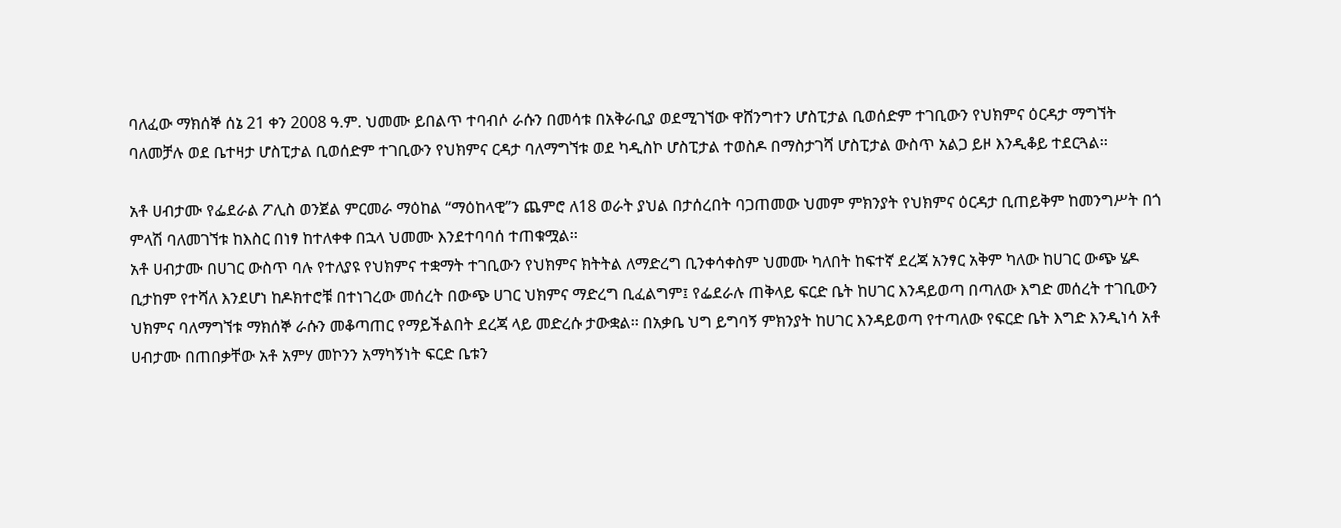ባለፈው ማክሰኞ ሰኔ 21 ቀን 2008 ዓ.ም. ህመሙ ይበልጥ ተባብሶ ራሱን በመሳቱ በአቅራቢያ ወደሚገኘው ዋሸንግተን ሆስፒታል ቢወሰድም ተገቢውን የህክምና ዕርዳታ ማግኘት ባለመቻሉ ወደ ቤተዛታ ሆስፒታል ቢወሰድም ተገቢውን የህክምና ርዳታ ባለማግኘቱ ወደ ካዲስኮ ሆስፒታል ተወስዶ በማስታገሻ ሆስፒታል ውስጥ አልጋ ይዞ እንዲቆይ ተደርጓል፡፡

አቶ ሀብታሙ የፌደራል ፖሊስ ወንጀል ምርመራ ማዕከል “ማዕከላዊ”ን ጨምሮ ለ18 ወራት ያህል በታሰረበት ባጋጠመው ህመም ምክንያት የህክምና ዕርዳታ ቢጠይቅም ከመንግሥት በጎ ምላሽ ባለመገኘቱ ከእስር በነፃ ከተለቀቀ በኋላ ህመሙ እንደተባባሰ ተጠቁሟል፡፡
አቶ ሀብታሙ በሀገር ውስጥ ባሉ የተለያዩ የህክምና ተቋማት ተገቢውን የህክምና ክትትል ለማድረግ ቢንቀሳቀስም ህመሙ ካለበት ከፍተኛ ደረጃ አንፃር አቅም ካለው ከሀገር ውጭ ሄዶ ቢታከም የተሻለ እንደሆነ ከዶክተሮቹ በተነገረው መሰረት በውጭ ሀገር ህክምና ማድረግ ቢፈልግም፤ የፌደራሉ ጠቅላይ ፍርድ ቤት ከሀገር እንዳይወጣ በጣለው እግድ መሰረት ተገቢውን ህክምና ባለማግኘቱ ማክሰኞ ራሱን መቆጣጠር የማይችልበት ደረጃ ላይ መድረሱ ታውቋል፡፡ በአቃቤ ህግ ይግባኝ ምክንያት ከሀገር እንዳይወጣ የተጣለው የፍርድ ቤት እግድ እንዲነሳ አቶ ሀብታሙ በጠበቃቸው አቶ አምሃ መኮንን አማካኝነት ፍርድ ቤቱን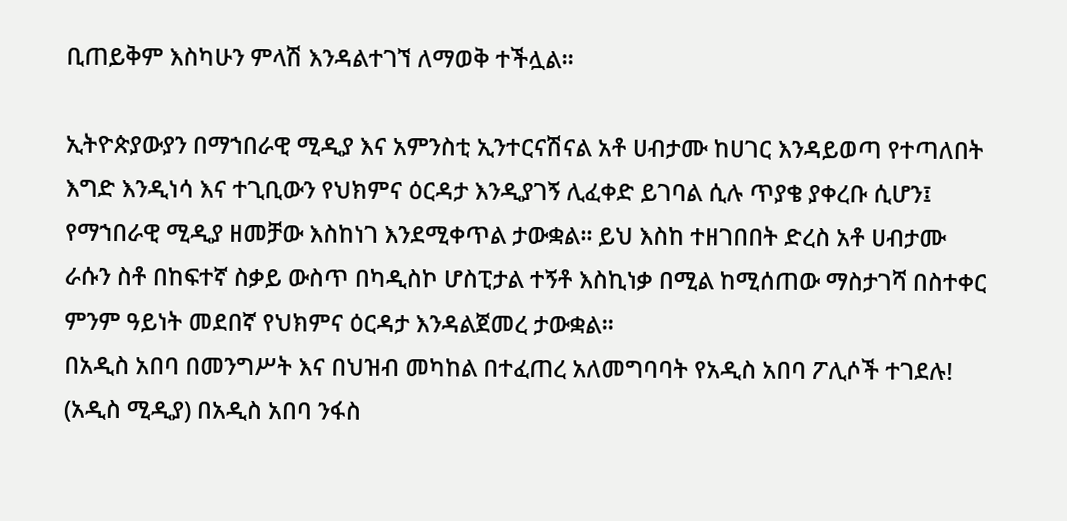ቢጠይቅም እስካሁን ምላሽ እንዳልተገኘ ለማወቅ ተችሏል፡፡

ኢትዮጵያውያን በማኀበራዊ ሚዲያ እና አምንስቲ ኢንተርናሽናል አቶ ሀብታሙ ከሀገር እንዳይወጣ የተጣለበት እግድ እንዲነሳ እና ተጊቢውን የህክምና ዕርዳታ እንዲያገኝ ሊፈቀድ ይገባል ሲሉ ጥያቄ ያቀረቡ ሲሆን፤ የማኀበራዊ ሚዲያ ዘመቻው እስከነገ እንደሚቀጥል ታውቋል፡፡ ይህ እስከ ተዘገበበት ድረስ አቶ ሀብታሙ ራሱን ስቶ በከፍተኛ ስቃይ ውስጥ በካዲስኮ ሆስፒታል ተኝቶ እስኪነቃ በሚል ከሚሰጠው ማስታገሻ በስተቀር ምንም ዓይነት መደበኛ የህክምና ዕርዳታ እንዳልጀመረ ታውቋል፡፡
በአዲስ አበባ በመንግሥት እና በህዝብ መካከል በተፈጠረ አለመግባባት የአዲስ አበባ ፖሊሶች ተገደሉ!
(አዲስ ሚዲያ) በአዲስ አበባ ንፋስ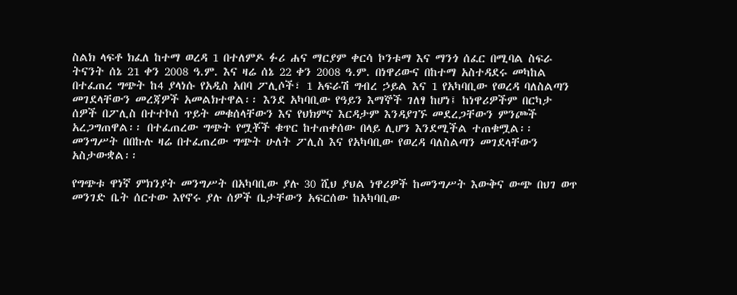ስልክ ላፍቶ ክፈለ ከተማ ወረዳ 1 በተለምዶ ፉሪ ሐና ማርያም ቀርሳ ኮንቱማ እና ማንጎ ሰፈር በሚባል ስፍራ ትናንት ሰኔ 21 ቀን 2008 ዓ.ም. እና ዛሬ ሰኔ 22 ቀን 2008 ዓ.ም. በነዋሪውና በከተማ አስተዳደሩ መካከል በተፈጠረ ግጭት ከ4 ያላነሱ የአዲስ አበባ ፖሊሶች፣ 1 አፍራሽ ግብረ ኃይል እና 1 የአካባቢው የወረዳ ባለስልጣን መገደላቸውን መረጃዎች አመልክተዋል፡፡ እንደ አካባቢው የዓይን እማኞች ገለፃ ከሆነ፤ ከነዋሪዎችም በርካታ ሰዎች በፖሊስ በተተኮሰ ጥይት መቁሰላቸውን እና የህክምና እርዳታም እንዳያገኙ መደረጋቸውን ምንጮች አረጋግጠዋል፡፡ በተፈጠረው ግጭት የሟቾች ቁጥር ከተጠቀሰው በላይ ሊሆን እንደሚችል ተጠቁሟል፡፡ መንግሥት በበኩሉ ዛሬ በተፈጠረው ግጭት ሁለት ፖሊስ እና የአካባቢው የወረዳ ባለስልጣን መገደላቸውን አስታውቋል፡፡

የግጭቱ ዋነኛ ምክንያት መንግሥት በአካባቢው ያሉ 30 ሺህ ያህል ነዋሪዎች ከመንግሥት እውቅና ውጭ በህገ ወጥ መንገድ ቤት ሰርተው እየኖሩ ያሉ ሰዎች ቤታቸውን አፍርሰው ከአካባቢው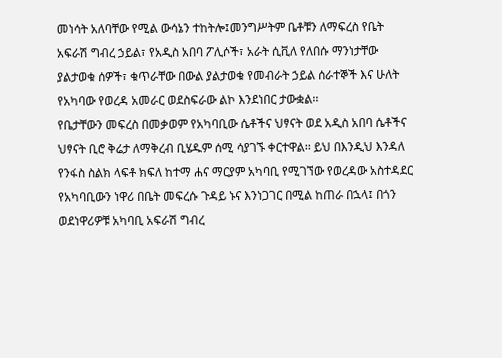መነሳት አለባቸው የሚል ውሳኔን ተከትሎ፤መንግሥትም ቤቶቹን ለማፍረስ የቤት አፍራሽ ግብረ ኃይል፣ የአዲስ አበባ ፖሊሶች፣ አራት ሲቪለ የለበሱ ማንነታቸው ያልታወቁ ሰዎች፣ ቁጥራቸው በውል ያልታወቁ የመብራት ኃይል ሰራተኞች እና ሁለት የአካባው የወረዳ አመራር ወደስፍራው ልኮ እንደነበር ታውቋል፡፡
የቤታቸውን መፍረስ በመቃወም የአካባቢው ሴቶችና ህፃናት ወደ አዲስ አበባ ሴቶችና ህፃናት ቢሮ ቅሬታ ለማቅረብ ቢሄዱም ሰሚ ሳያገኙ ቀርተዋል፡፡ ይህ በእንዲህ እንዳለ የንፋስ ስልክ ላፍቶ ክፍለ ከተማ ሐና ማርያም አካባቢ የሚገኘው የወረዳው አስተዳደር የአካባቢውን ነዋሪ በቤት መፍረሱ ጉዳይ ኑና እንነጋገር በሚል ከጠራ በኋላ፤ በጎን ወደነዋሪዎቹ አካባቢ አፍራሽ ግብረ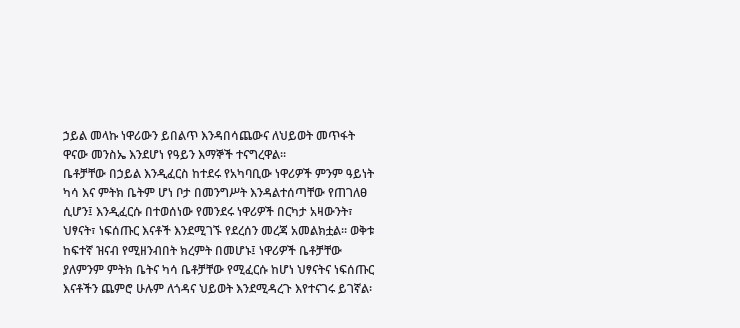ኃይል መላኩ ነዋሪውን ይበልጥ እንዳበሳጨውና ለህይወት መጥፋት ዋናው መንስኤ እንደሆነ የዓይን እማኞች ተናግረዋል፡፡
ቤቶቻቸው በኃይል እንዲፈርስ ከተደሩ የአካባቢው ነዋሪዎች ምንም ዓይነት ካሳ እና ምትክ ቤትም ሆነ ቦታ በመንግሥት እንዳልተሰጣቸው የጠገለፀ ሲሆን፤ እንዲፈርሱ በተወሰነው የመንደሩ ነዋሪዎች በርካታ አዛውንት፣ ህፃናት፣ ነፍሰጡር እናቶች እንደሚገኙ የደረሰን መረጃ አመልክቷል፡፡ ወቅቱ ከፍተኛ ዝናብ የሚዘንብበት ክረምት በመሆኑ፤ ነዋሪዎች ቤቶቻቸው ያለምንም ምትክ ቤትና ካሳ ቤቶቻቸው የሚፈርሱ ከሆነ ህፃናትና ነፍሰጡር እናቶችን ጨምሮ ሁሉም ለጎዳና ህይወት እንደሚዳረጉ እየተናገሩ ይገኛል፡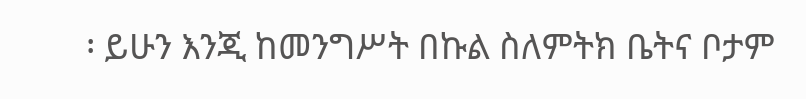፡ ይሁን እንጂ ከመንግሥት በኩል ስለምትክ ቤትና ቦታም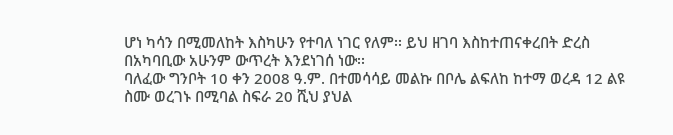ሆነ ካሳን በሚመለከት እስካሁን የተባለ ነገር የለም፡፡ ይህ ዘገባ እስከተጠናቀረበት ድረስ በአካባቢው አሁንም ውጥረት እንደነገሰ ነው፡፡
ባለፈው ግንቦት 10 ቀን 2008 ዓ.ም. በተመሳሳይ መልኩ በቦሌ ልፍለከ ከተማ ወረዳ 12 ልዩ ስሙ ወረገኑ በሚባል ስፍራ 20 ሺህ ያህል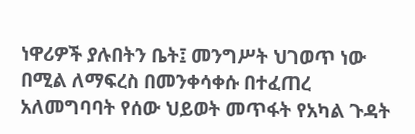ነዋሪዎች ያሉበትን ቤት፤ መንግሥት ህገወጥ ነው በሚል ለማፍረስ በመንቀሳቀሱ በተፈጠረ አለመግባባት የሰው ህይወት መጥፋት የአካል ጉዳት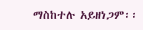ማስከተሉ አይዘነጋም፡፡